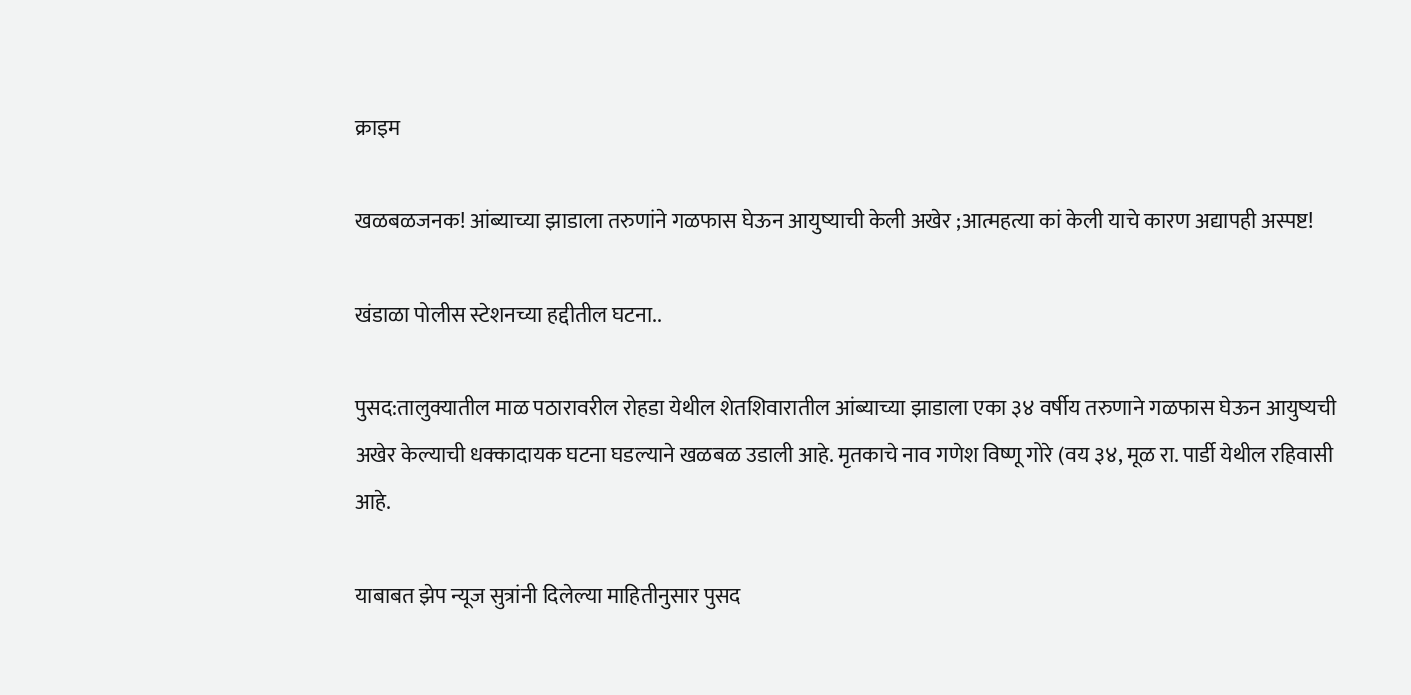क्राइम

खळबळजनक! आंब्याच्या झाडाला तरुणांने गळफास घेऊन आयुष्याची केली अखेर ;आत्महत्या कां केली याचे कारण अद्यापही अस्पष्ट!

खंडाळा पोलीस स्टेशनच्या हद्दीतील घटना..

पुसद:तालुक्यातील माळ पठारावरील रोहडा येथील शेतशिवारातील आंब्याच्या झाडाला एका ३४ वर्षीय तरुणाने गळफास घेऊन आयुष्यची अखेर केल्याची धक्कादायक घटना घडल्याने खळबळ उडाली आहे. मृतकाचे नाव गणेश विष्णू गोरे (वय ३४, मूळ रा. पार्डी येथील रहिवासी आहे.

याबाबत झेप न्यूज सुत्रांनी दिलेल्या माहितीनुसार पुसद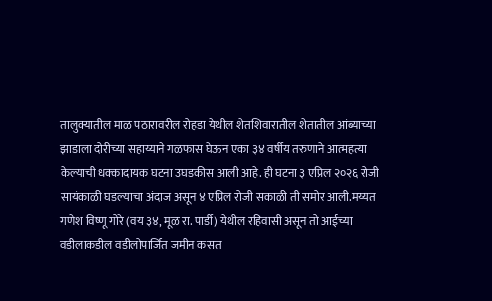तालुक्यातील माळ पठारावरील रोहडा येथील शेतशिवारातील शेतातील आंब्याच्या झाडाला दोरीच्या सहाय्याने गळफास घेऊन एका ३४ वर्षीय तरुणाने आत्महत्या केल्याची धक्कादायक घटना उघडकीस आली आहे. ही घटना ३ एप्रिल २०२६ रोजी सायंकाळी घडल्याचा अंदाज असून ४ एप्रिल रोजी सकाळी ती समोर आली.मय्यत गणेश विष्णू गोरे (वय ३४, मूळ रा. पार्डी) येथील रहिवासी असून तो आईच्या वडीलाकडील वडीलोपार्जित जमीन कसत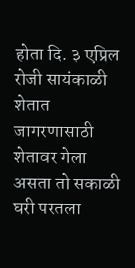होता दि. ३ एप्रिल रोजी सायंकाळी शेतात जागरणासाठी शेतावर गेला असता तो सकाळी घरी परतला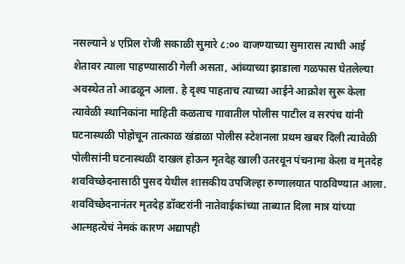नसल्याने ४ एप्रिल रोजी सकाळी सुमारे ८:०० वाजण्याच्या सुमारास त्याची आई शेतावर त्याला पाहण्यासाठी गेली असता, आंब्याच्या झाडाला गळफास घेतलेल्या अवस्थेत तो आढळून आला. हे दृश्य पाहताच त्याच्या आईने आक्रोश सुरू केला त्यावेळी स्थानिकांना माहिती कळताच गावातील पोलीस पाटील व सरपंच यांनी घटनास्थळी पोहोचून तात्काळ खंडाळा पोलीस स्टेशनला प्रथम खबर दिली त्यावेळी पोलीसांनी घटनास्थळी दाखल होऊन मृतदेह खाली उतरवून पंचनामा केला व मृतदेह शवविच्छेदनासाठी पुसद येथील शासकीय उपजिल्हा रुग्णालयात पाठविण्यात आला. शवविच्छेदनानंतर मृतदेह डॉक्टरांनी नातेवाईकांच्या ताब्यात दिला मात्र यांच्या आत्महत्येचं नेमकं कारण अद्यापही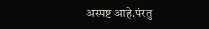अस्पष्ट आहे.पंरतु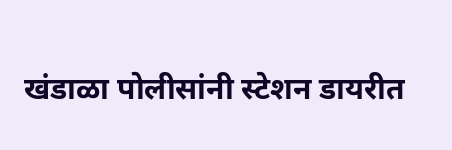खंडाळा पोलीसांनी स्टेशन डायरीत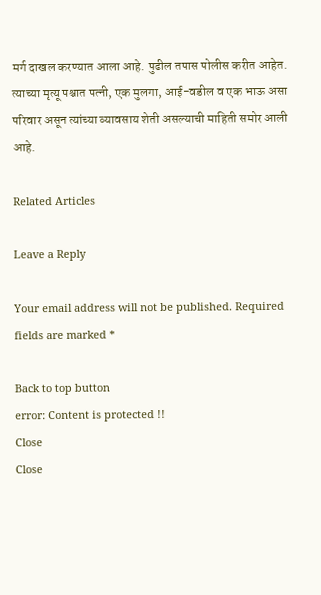मर्ग दाखल करण्यात आला आहे. पुढील तपास पोलीस करीत आहेत. त्याच्या मृत्यू पश्चात पत्नी, एक मुलगा, आई-वडील व एक भाऊ असा परिवार असून त्यांच्या व्यावसाय शेती असल्याची माहिती समोर आली आहे.

Related Articles

Leave a Reply

Your email address will not be published. Required fields are marked *

Back to top button
error: Content is protected !!
Close
Close